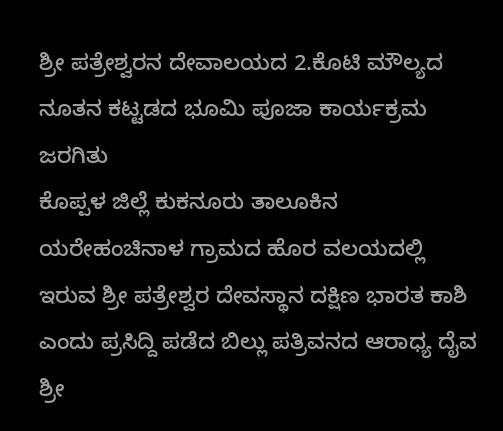ಶ್ರೀ ಪತ್ರೇಶ್ವರನ ದೇವಾಲಯದ 2.ಕೊಟಿ ಮೌಲ್ಯದ ನೂತನ ಕಟ್ಟಡದ ಭೂಮಿ ಪೂಜಾ ಕಾರ್ಯಕ್ರಮ ಜರಗಿತು
ಕೊಪ್ಪಳ ಜಿಲ್ಲೆ ಕುಕನೂರು ತಾಲೂಕಿನ ಯರೇಹಂಚಿನಾಳ ಗ್ರಾಮದ ಹೊರ ವಲಯದಲ್ಲಿ ಇರುವ ಶ್ರೀ ಪತ್ರೇಶ್ವರ ದೇವಸ್ಥಾನ ದಕ್ಷಿಣ ಭಾರತ ಕಾಶಿ ಎಂದು ಪ್ರಸಿದ್ದಿ ಪಡೆದ ಬಿಲ್ಲು ಪತ್ರಿವನದ ಆರಾಧ್ಯ ದೈವ ಶ್ರೀ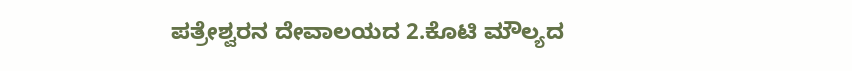ಪತ್ರೇಶ್ವರನ ದೇವಾಲಯದ 2.ಕೊಟಿ ಮೌಲ್ಯದ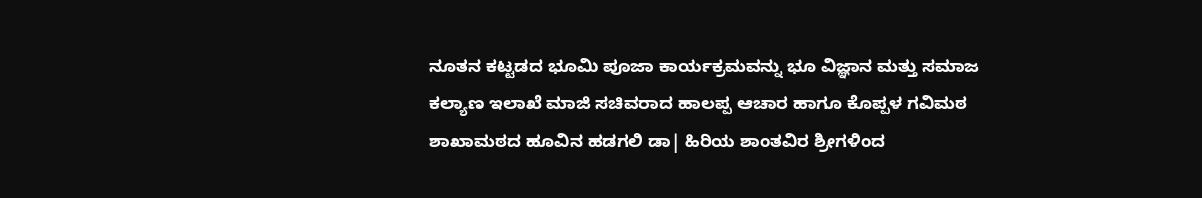ನೂತನ ಕಟ್ಟಡದ ಭೂಮಿ ಪೂಜಾ ಕಾರ್ಯಕ್ರಮವನ್ನು ಭೂ ವಿಜ್ಞಾನ ಮತ್ತು ಸಮಾಜ ಕಲ್ಯಾಣ ಇಲಾಖೆ ಮಾಜಿ ಸಚಿವರಾದ ಹಾಲಪ್ಪ ಆಚಾರ ಹಾಗೂ ಕೊಪ್ಪಳ ಗವಿಮಠ ಶಾಖಾಮಠದ ಹೂವಿನ ಹಡಗಲಿ ಡಾ| ಹಿರಿಯ ಶಾಂತವಿರ ಶ್ರೀಗಳಿಂದ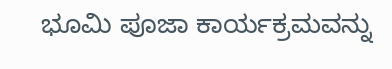ಭೂಮಿ ಪೂಜಾ ಕಾರ್ಯಕ್ರಮವನ್ನು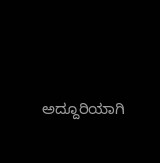ಅದ್ದೂರಿಯಾಗಿ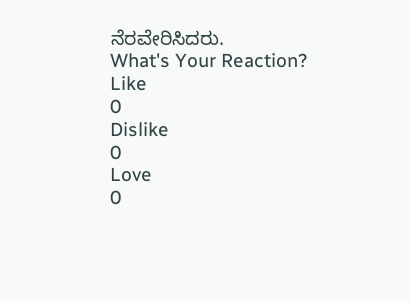ನೆರವೇರಿಸಿದರು.
What's Your Reaction?
Like
0
Dislike
0
Love
0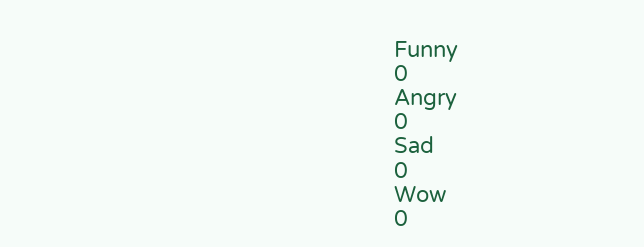Funny
0
Angry
0
Sad
0
Wow
0